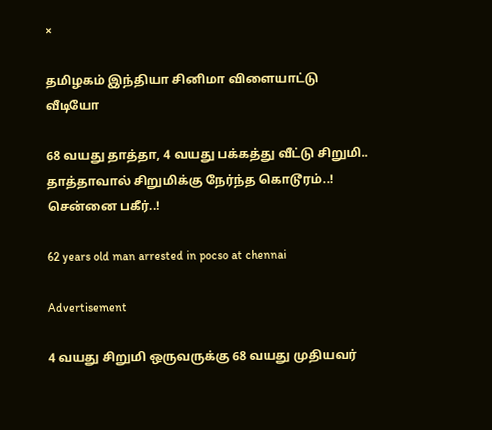×

தமிழகம் இந்தியா சினிமா விளையாட்டு வீடியோ

68 வயது தாத்தா, 4 வயது பக்கத்து வீட்டு சிறுமி.. தாத்தாவால் சிறுமிக்கு நேர்ந்த கொடூரம்..! சென்னை பகீர்..!

62 years old man arrested in pocso at chennai

Advertisement

4 வயது சிறுமி ஒருவருக்கு 68 வயது முதியவர்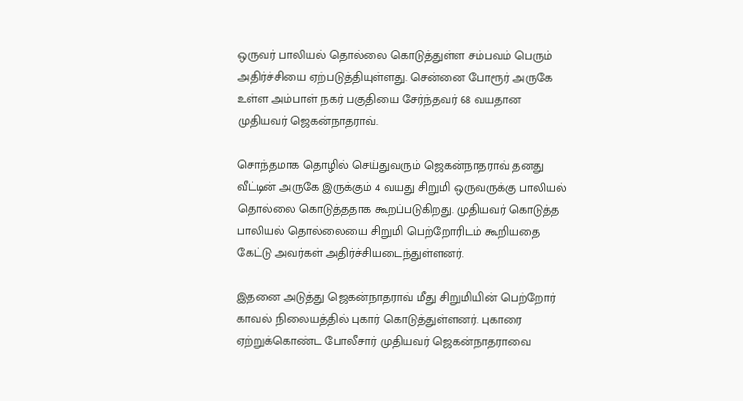ஒருவர் பாலியல் தொல்லை கொடுத்துள்ள சம்பவம் பெரும் அதிர்ச்சியை ஏற்படுத்தியுள்ளது. சென்னை போரூர் அருகே உள்ள அம்பாள் நகர் பகுதியை சேர்ந்தவர் 68 வயதான முதியவர் ஜெகன்நாதராவ்.

சொந்தமாக தொழில் செய்துவரும் ஜெகன்நாதராவ் தனது வீட்டின் அருகே இருக்கும் 4 வயது சிறுமி ஒருவருக்கு பாலியல் தொல்லை கொடுத்ததாக கூறப்படுகிறது. முதியவர் கொடுத்த பாலியல் தொல்லையை சிறுமி பெற்றோரிடம் கூறியதை கேட்டு அவர்கள் அதிர்ச்சியடைந்துள்ளனர்.

இதனை அடுத்து ஜெகன்நாதராவ் மீது சிறுமியின் பெற்றோர் காவல் நிலையத்தில் புகார் கொடுத்துள்ளனர். புகாரை ஏற்றுக்கொண்ட போலீசார் முதியவர் ஜெகன்நாதராவை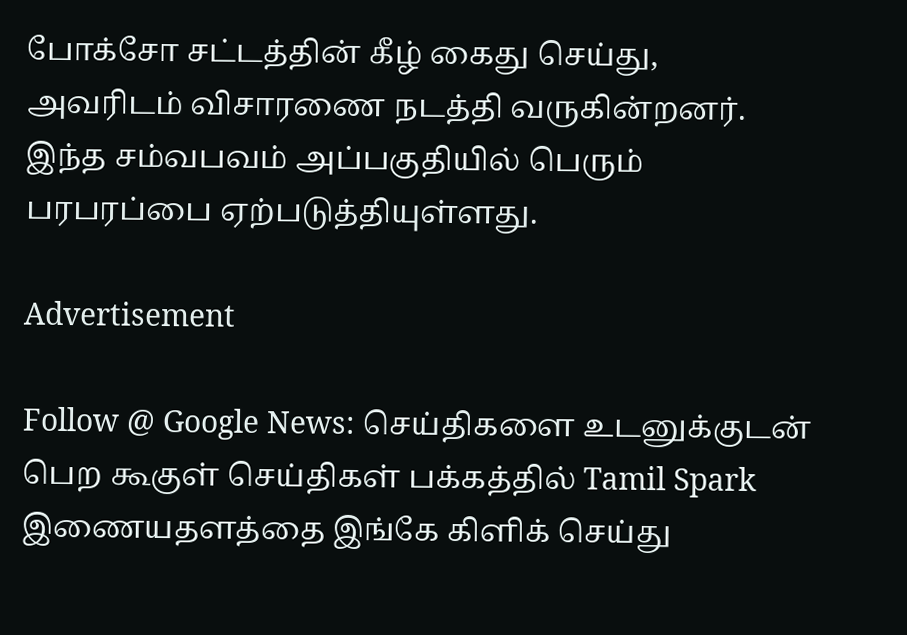போக்சோ சட்டத்தின் கீழ் கைது செய்து, அவரிடம் விசாரணை நடத்தி வருகின்றனர். இந்த சம்வபவம் அப்பகுதியில் பெரும் பரபரப்பை ஏற்படுத்தியுள்ளது.

Advertisement

Follow @ Google News: செய்திகளை உடனுக்குடன் பெற கூகுள் செய்திகள் பக்கத்தில் Tamil Spark இணையதளத்தை இங்கே கிளிக் செய்து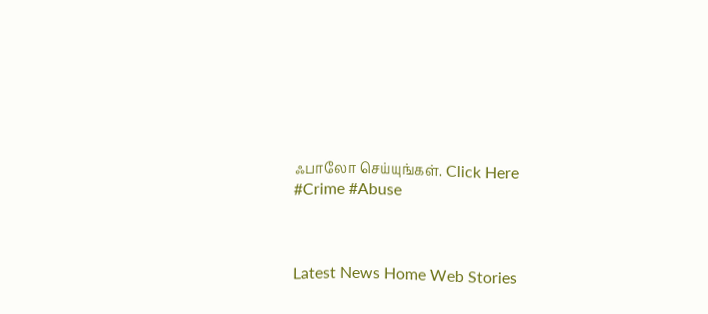ஃபாலோ செய்யுங்கள். Click Here
#Crime #Abuse



Latest News Home Web Stories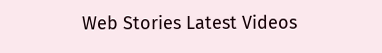Web Stories Latest Videos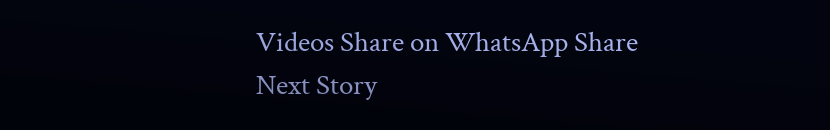Videos Share on WhatsApp Share
Next Story